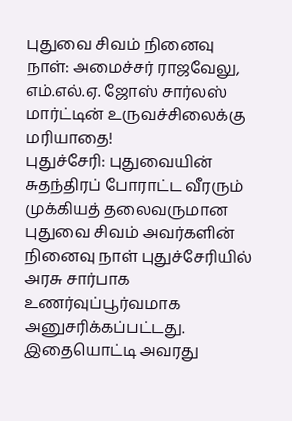புதுவை சிவம் நினைவு நாள்: அமைச்சர் ராஜவேலு, எம்.எல்.ஏ. ஜோஸ் சார்லஸ் மார்ட்டின் உருவச்சிலைக்கு மரியாதை!
புதுச்சேரி: புதுவையின் சுதந்திரப் போராட்ட வீரரும் முக்கியத் தலைவருமான புதுவை சிவம் அவர்களின் நினைவு நாள் புதுச்சேரியில் அரசு சார்பாக உணர்வுப்பூர்வமாக அனுசரிக்கப்பட்டது. இதையொட்டி அவரது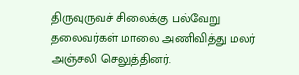திருவுருவச் சிலைக்கு பல்வேறு தலைவர்கள் மாலை அணிவித்து மலர் அஞ்சலி செலுத்தினர்.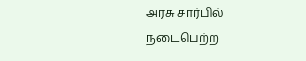அரசு சார்பில் நடைபெற்ற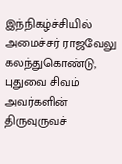இந்நிகழ்ச்சியில் அமைச்சர் ராஜவேலு கலந்துகொண்டு, புதுவை சிவம் அவர்களின் திருவுருவச்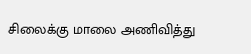சிலைக்கு மாலை அணிவித்து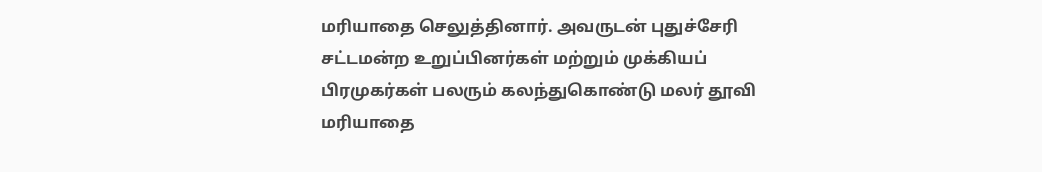மரியாதை செலுத்தினார். அவருடன் புதுச்சேரி சட்டமன்ற உறுப்பினர்கள் மற்றும் முக்கியப் பிரமுகர்கள் பலரும் கலந்துகொண்டு மலர் தூவி மரியாதை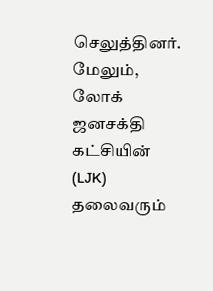செலுத்தினர்.
மேலும், லோக் ஜனசக்தி கட்சியின் (LJK) தலைவரும்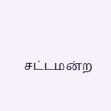சட்டமன்ற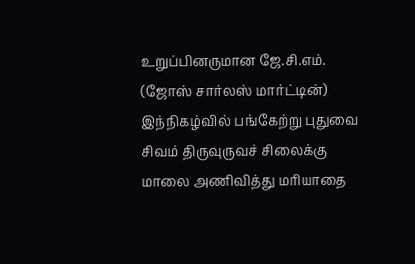உறுப்பினருமான ஜே.சி.எம். (ஜோஸ் சார்லஸ் மார்ட்டின்) இந்நிகழ்வில் பங்கேற்று புதுவை சிவம் திருவுருவச் சிலைக்கு மாலை அணிவித்து மரியாதை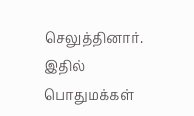செலுத்தினார். இதில் பொதுமக்கள்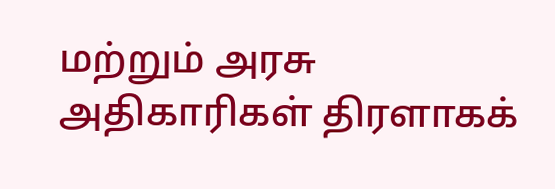மற்றும் அரசு அதிகாரிகள் திரளாகக்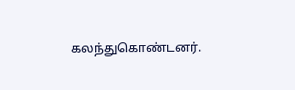கலந்துகொண்டனர்.